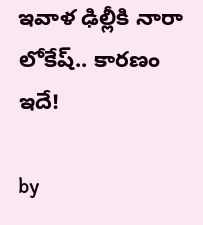ఇవాళ ఢిల్లీకి నారా లోకేష్.. కార‌ణం ఇదే!

by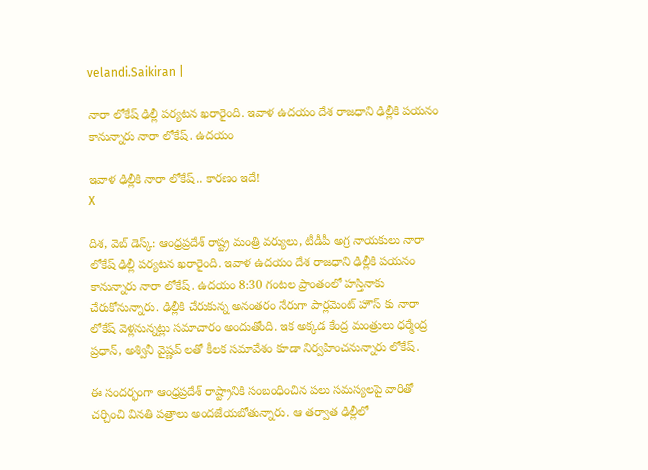velandi.Saikiran |

నారా లోకేష్ ఢిల్లీ పర్యటన ఖరారైంది. ఇవాళ ఉదయం దేశ రాజధాని ఢిల్లీకి పయనం కానున్నారు నారా లోకేష్. ఉదయం

ఇవాళ ఢిల్లీకి నారా లోకేష్.. కార‌ణం ఇదే!
X

దిశ‌, వెబ్ డెస్క్‌: ఆంధ్రప్రదేశ్ రాష్ట్ర మంత్రి వర్యులు, టీడీపీ అగ్ర నాయ‌కులు నారా లోకేష్ ఢిల్లీ పర్యటన ఖరారైంది. ఇవాళ ఉదయం దేశ రాజధాని ఢిల్లీకి పయనం కానున్నారు నారా లోకేష్. ఉదయం 8:30 గంటల ప్రాంతంలో హస్తినాకు చేరుకోనున్నారు. ఢిల్లీకి చేరుకున్న అనంతరం నేరుగా పార్లమెంట్ హౌస్ కు నారా లోకేష్ వెళ్లనున్నట్లు సమాచారం అందుతోంది. ఇక అక్కడ కేంద్ర మంత్రులు ధర్మేంద్ర ప్రధాన్, అశ్వినీ వైష్ణవ్ లతో కీలక సమావేశం కూడా నిర్వహించనున్నారు లోకేష్.

ఈ సందర్భంగా ఆంధ్రప్రదేశ్ రాష్ట్రానికి సంబంధించిన పలు సమస్యలపై వారితో చర్చించి వినతి పత్రాలు అందజేయబోతున్నారు. ఆ తర్వాత ఢిల్లీలో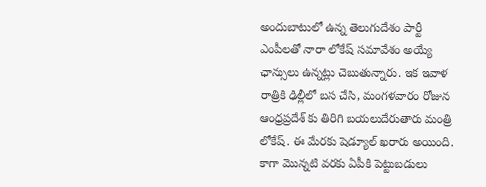అందుబాటులో ఉన్న తెలుగుదేశం పార్టీ ఎంపీలతో నారా లోకేష్ సమావేశం అయ్యే ఛాన్సులు ఉన్నట్లు చెబుతున్నారు. ఇక ఇవాళ రాత్రికి ఢిల్లీలో బస చేసి, మంగళవారం రోజున ఆంధ్రప్రదేశ్ కు తిరిగి బయలుదేరుతారు మంత్రి లోకేష్. ఈ మేరకు షెడ్యూల్ ఖరారు అయింది. కాగా మొన్నటి వరకు ఏపీకి పెట్టుబడులు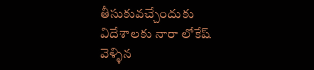తీసుకువచ్చేందుకు విదేశాలకు నారా లోకేష్ వెళ్ళిన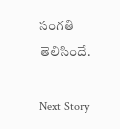సంగతి తెలిసిందే.

Next Story